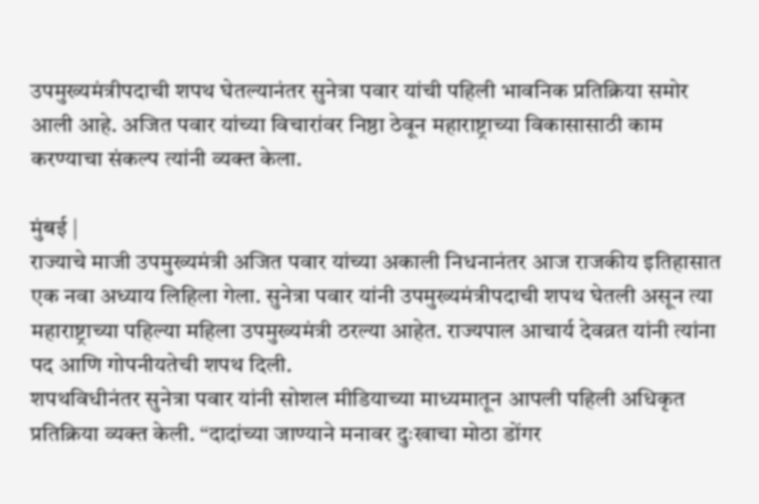उपमुख्यमंत्रीपदाची शपथ घेतल्यानंतर सुनेत्रा पवार यांची पहिली भावनिक प्रतिक्रिया समोर आली आहे. अजित पवार यांच्या विचारांवर निष्ठा ठेवून महाराष्ट्राच्या विकासासाठी काम करण्याचा संकल्प त्यांनी व्यक्त केला.

मुंबई |
राज्याचे माजी उपमुख्यमंत्री अजित पवार यांच्या अकाली निधनानंतर आज राजकीय इतिहासात एक नवा अध्याय लिहिला गेला. सुनेत्रा पवार यांनी उपमुख्यमंत्रीपदाची शपथ घेतली असून त्या महाराष्ट्राच्या पहिल्या महिला उपमुख्यमंत्री ठरल्या आहेत. राज्यपाल आचार्य देवव्रत यांनी त्यांना पद आणि गोपनीयतेची शपथ दिली.
शपथविधीनंतर सुनेत्रा पवार यांनी सोशल मीडियाच्या माध्यमातून आपली पहिली अधिकृत प्रतिक्रिया व्यक्त केली. “दादांच्या जाण्याने मनावर दुःखाचा मोठा डोंगर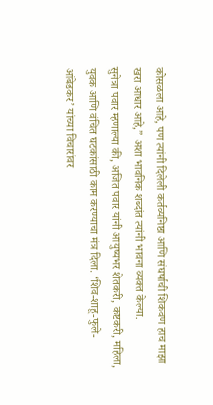कोसळला आहे, पण त्यांनी दिलेली कर्तव्यनिष्ठा आणि संघर्षाची शिकवण हाच माझा खरा आधार आहे,” अशा भावनिक शब्दांत त्यांनी भावना व्यक्त केल्या.
सुनेत्रा पवार म्हणाल्या की, अजित पवार यांनी आयुष्यभर शेतकरी, कष्टकरी, महिला, युवक आणि वंचित घटकांसाठी काम करण्याचा मंत्र दिला. ‘शिव-शाहू-फुले-आंबेडकर’ यांच्या विचारांवर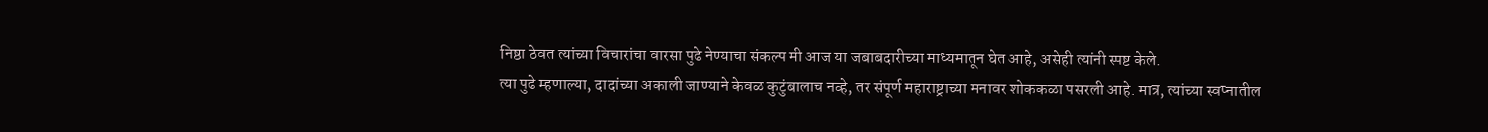निष्ठा ठेवत त्यांच्या विचारांचा वारसा पुढे नेण्याचा संकल्प मी आज या जबाबदारीच्या माध्यमातून घेत आहे, असेही त्यांनी स्पष्ट केले.
त्या पुढे म्हणाल्या, दादांच्या अकाली जाण्याने केवळ कुटुंबालाच नव्हे, तर संपूर्ण महाराष्ट्राच्या मनावर शोककळा पसरली आहे. मात्र, त्यांच्या स्वप्नातील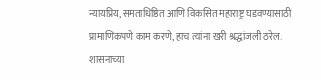न्यायप्रिय, समताधिष्ठित आणि विकसित महाराष्ट्र घडवण्यासाठी प्रामाणिकपणे काम करणे, हाच त्यांना खरी श्रद्धांजली ठरेल.
शासनाच्या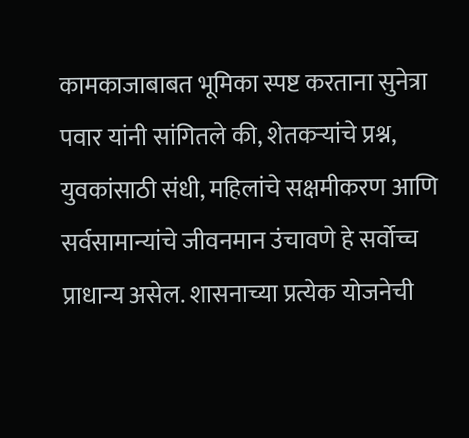कामकाजाबाबत भूमिका स्पष्ट करताना सुनेत्रा पवार यांनी सांगितले की, शेतकऱ्यांचे प्रश्न, युवकांसाठी संधी, महिलांचे सक्षमीकरण आणि सर्वसामान्यांचे जीवनमान उंचावणे हे सर्वोच्च प्राधान्य असेल. शासनाच्या प्रत्येक योजनेची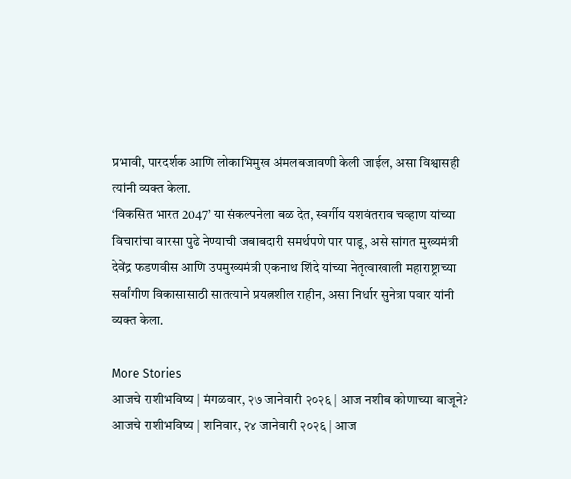प्रभावी, पारदर्शक आणि लोकाभिमुख अंमलबजावणी केली जाईल, असा विश्वासही त्यांनी व्यक्त केला.
‘विकसित भारत 2047’ या संकल्पनेला बळ देत, स्वर्गीय यशवंतराव चव्हाण यांच्या विचारांचा वारसा पुढे नेण्याची जबाबदारी समर्थपणे पार पाडू, असे सांगत मुख्यमंत्री देवेंद्र फडणवीस आणि उपमुख्यमंत्री एकनाथ शिंदे यांच्या नेतृत्वाखाली महाराष्ट्राच्या सर्वांगीण विकासासाठी सातत्याने प्रयत्नशील राहीन, असा निर्धार सुनेत्रा पवार यांनी व्यक्त केला.

More Stories
आजचे राशीभविष्य | मंगळवार, २७ जानेवारी २०२६ | आज नशीब कोणाच्या बाजूने?
आजचे राशीभविष्य | शनिवार, २४ जानेवारी २०२६ | आज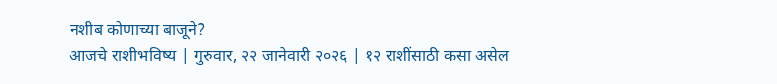नशीब कोणाच्या बाजूने?
आजचे राशीभविष्य | गुरुवार, २२ जानेवारी २०२६ | १२ राशींसाठी कसा असेल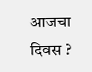आजचा दिवस ?